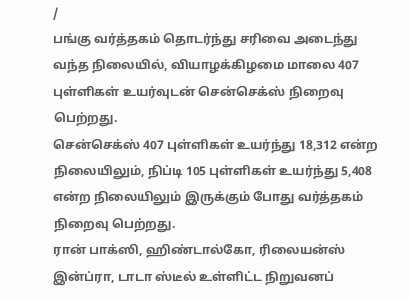/
பங்கு வர்த்தகம் தொடர்ந்து சரிவை அடைந்து வந்த நிலையில், வியாழக்கிழமை மாலை 407 புள்ளிகள் உயர்வுடன் சென்செக்ஸ் நிறைவு பெற்றது.
சென்செக்ஸ் 407 புள்ளிகள் உயர்ந்து 18,312 என்ற நிலையிலும், நிப்டி 105 புள்ளிகள் உயர்ந்து 5,408 என்ற நிலையிலும் இருக்கும் போது வர்த்தகம் நிறைவு பெற்றது.
ரான் பாக்ஸி, ஹிண்டால்கோ, ரிலையன்ஸ் இன்ப்ரா, டாடா ஸ்டீல் உள்ளிட்ட நிறுவனப்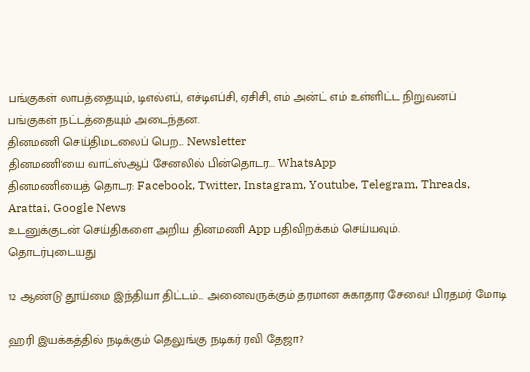பங்குகள் லாபத்தையும், டிஎல்எப், எச்டிஎப்சி, ஏசிசி, எம் அன்ட் எம் உள்ளிட்ட நிறுவனப் பங்குகள் நட்டத்தையும் அடைந்தன.
தினமணி செய்திமடலைப் பெற... Newsletter
தினமணி'யை வாட்ஸ்ஆப் சேனலில் பின்தொடர... WhatsApp
தினமணியைத் தொடர: Facebook, Twitter, Instagram, Youtube, Telegram, Threads, Arattai, Google News
உடனுக்குடன் செய்திகளை அறிய தினமணி App பதிவிறக்கம் செய்யவும்.
தொடர்புடையது

12 ஆண்டு தூய்மை இந்தியா திட்டம்... அனைவருக்கும் தரமான சுகாதார சேவை! பிரதமர் மோடி

ஹரி இயக்கத்தில் நடிக்கும் தெலுங்கு நடிகர் ரவி தேஜா?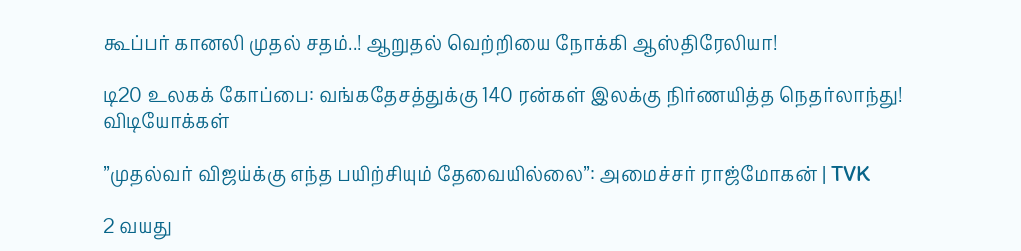கூப்பர் கானலி முதல் சதம்..! ஆறுதல் வெற்றியை நோக்கி ஆஸ்திரேலியா!

டி20 உலகக் கோப்பை: வங்கதேசத்துக்கு 140 ரன்கள் இலக்கு நிர்ணயித்த நெதர்லாந்து!
விடியோக்கள்

”முதல்வர் விஜய்க்கு எந்த பயிற்சியும் தேவையில்லை”: அமைச்சர் ராஜ்மோகன் | TVK

2 வயது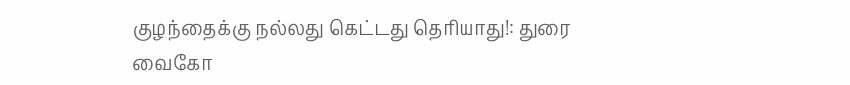குழந்தைக்கு நல்லது கெட்டது தெரியாது!: துரை வைகோ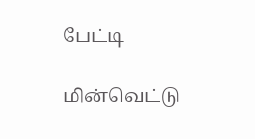பேட்டி

மின்வெட்டு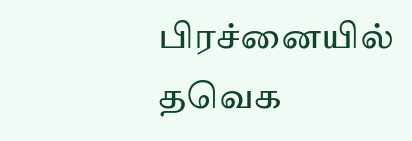பிரச்னையில் தவெக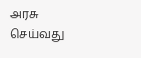அரசு செய்வது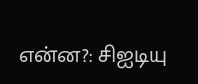என்ன?: சிஐடியு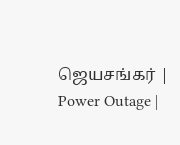ஜெயசங்கர் | Power Outage |